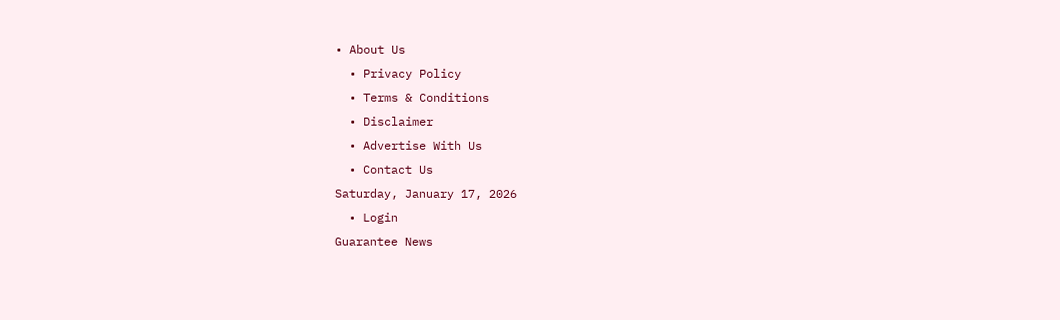• About Us
  • Privacy Policy
  • Terms & Conditions
  • Disclaimer
  • Advertise With Us
  • Contact Us
Saturday, January 17, 2026
  • Login
Guarantee News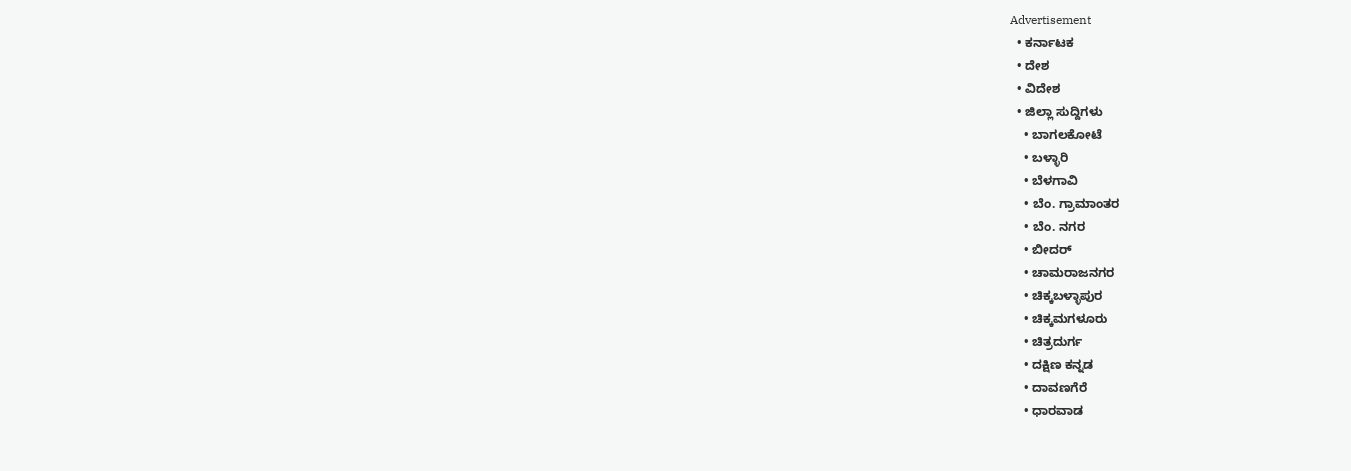Advertisement
  • ಕರ್ನಾಟಕ
  • ದೇಶ
  • ವಿದೇಶ
  • ಜಿಲ್ಲಾ ಸುದ್ದಿಗಳು
    • ಬಾಗಲಕೋಟೆ
    • ಬಳ್ಳಾರಿ
    • ಬೆಳಗಾವಿ
    • ಬೆಂ. ಗ್ರಾಮಾಂತರ
    • ಬೆಂ. ನಗರ
    • ಬೀದರ್
    • ಚಾಮರಾಜನಗರ
    • ಚಿಕ್ಕಬಳ್ಳಾಪುರ
    • ಚಿಕ್ಕಮಗಳೂರು
    • ಚಿತ್ರದುರ್ಗ
    • ದಕ್ಷಿಣ ಕನ್ನಡ
    • ದಾವಣಗೆರೆ
    • ಧಾರವಾಡ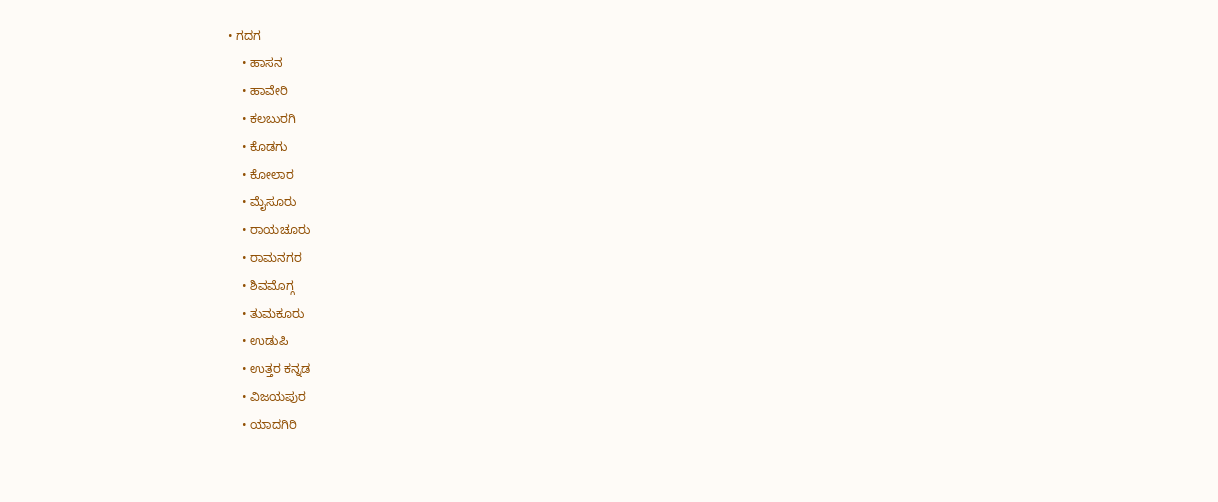• ಗದಗ
    • ಹಾಸನ
    • ಹಾವೇರಿ
    • ಕಲಬುರಗಿ
    • ಕೊಡಗು
    • ಕೋಲಾರ
    • ಮೈಸೂರು
    • ರಾಯಚೂರು
    • ರಾಮನಗರ
    • ಶಿವಮೊಗ್ಗ
    • ತುಮಕೂರು
    • ಉಡುಪಿ
    • ಉತ್ತರ ಕನ್ನಡ
    • ವಿಜಯಪುರ
    • ಯಾದಗಿರಿ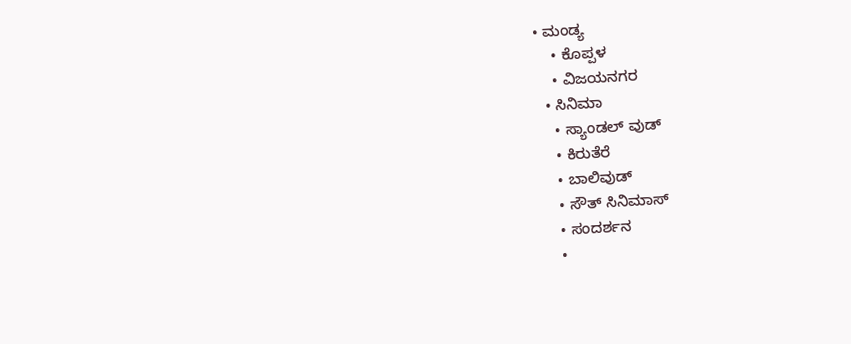• ಮಂಡ್ಯ
    • ಕೊಪ್ಪಳ
    • ವಿಜಯನಗರ
  • ಸಿನಿಮಾ
    • ಸ್ಯಾಂಡಲ್ ವುಡ್
    • ಕಿರುತೆರೆ
    • ಬಾಲಿವುಡ್
    • ಸೌತ್ ಸಿನಿಮಾಸ್
    • ಸಂದರ್ಶನ
    •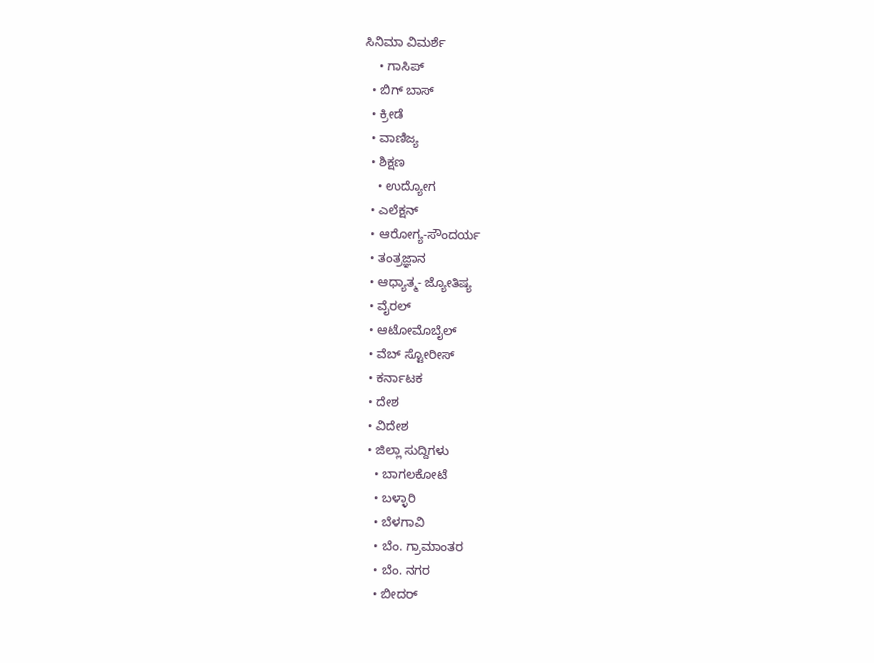ಸಿನಿಮಾ ವಿಮರ್ಶೆ
    • ಗಾಸಿಪ್
  • ಬಿಗ್ ಬಾಸ್
  • ಕ್ರೀಡೆ
  • ವಾಣಿಜ್ಯ
  • ಶಿಕ್ಷಣ
    • ಉದ್ಯೋಗ
  • ಎಲೆಕ್ಷನ್
  • ಆರೋಗ್ಯ-ಸೌಂದರ್ಯ
  • ತಂತ್ರಜ್ಞಾನ
  • ಆಧ್ಯಾತ್ಮ- ಜ್ಯೋತಿಷ್ಯ
  • ವೈರಲ್
  • ಆಟೋಮೊಬೈಲ್
  • ವೆಬ್ ಸ್ಟೋರೀಸ್
  • ಕರ್ನಾಟಕ
  • ದೇಶ
  • ವಿದೇಶ
  • ಜಿಲ್ಲಾ ಸುದ್ದಿಗಳು
    • ಬಾಗಲಕೋಟೆ
    • ಬಳ್ಳಾರಿ
    • ಬೆಳಗಾವಿ
    • ಬೆಂ. ಗ್ರಾಮಾಂತರ
    • ಬೆಂ. ನಗರ
    • ಬೀದರ್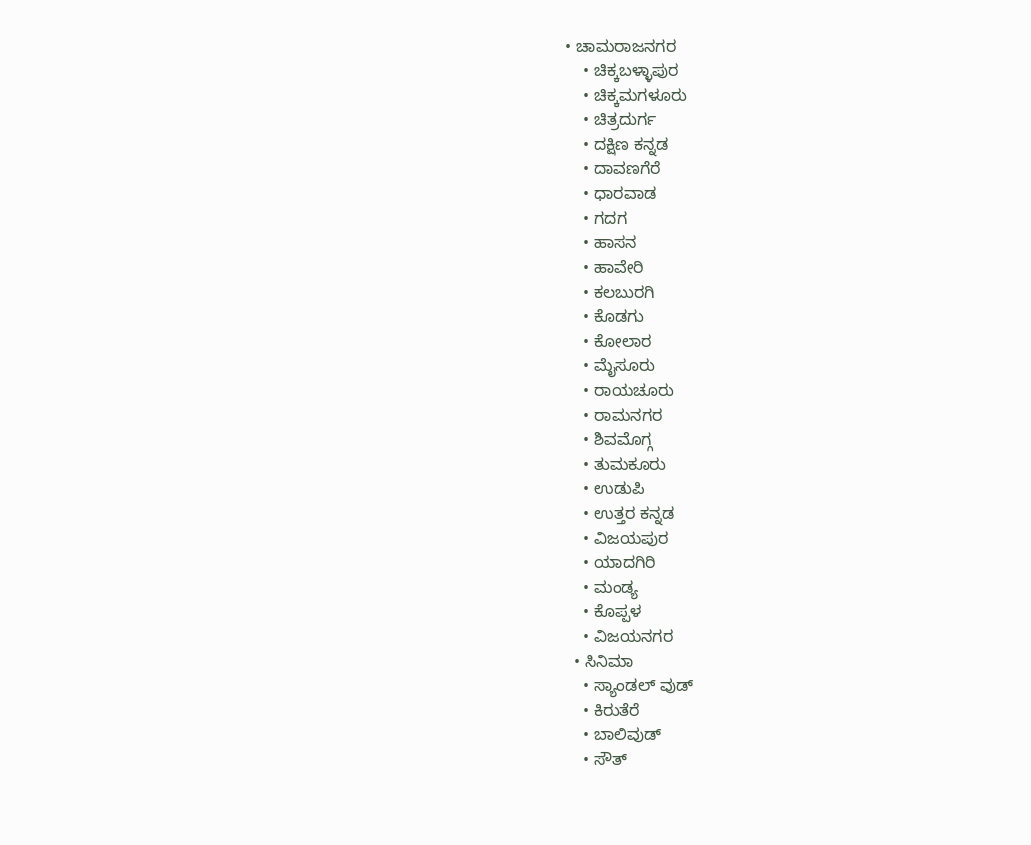• ಚಾಮರಾಜನಗರ
    • ಚಿಕ್ಕಬಳ್ಳಾಪುರ
    • ಚಿಕ್ಕಮಗಳೂರು
    • ಚಿತ್ರದುರ್ಗ
    • ದಕ್ಷಿಣ ಕನ್ನಡ
    • ದಾವಣಗೆರೆ
    • ಧಾರವಾಡ
    • ಗದಗ
    • ಹಾಸನ
    • ಹಾವೇರಿ
    • ಕಲಬುರಗಿ
    • ಕೊಡಗು
    • ಕೋಲಾರ
    • ಮೈಸೂರು
    • ರಾಯಚೂರು
    • ರಾಮನಗರ
    • ಶಿವಮೊಗ್ಗ
    • ತುಮಕೂರು
    • ಉಡುಪಿ
    • ಉತ್ತರ ಕನ್ನಡ
    • ವಿಜಯಪುರ
    • ಯಾದಗಿರಿ
    • ಮಂಡ್ಯ
    • ಕೊಪ್ಪಳ
    • ವಿಜಯನಗರ
  • ಸಿನಿಮಾ
    • ಸ್ಯಾಂಡಲ್ ವುಡ್
    • ಕಿರುತೆರೆ
    • ಬಾಲಿವುಡ್
    • ಸೌತ್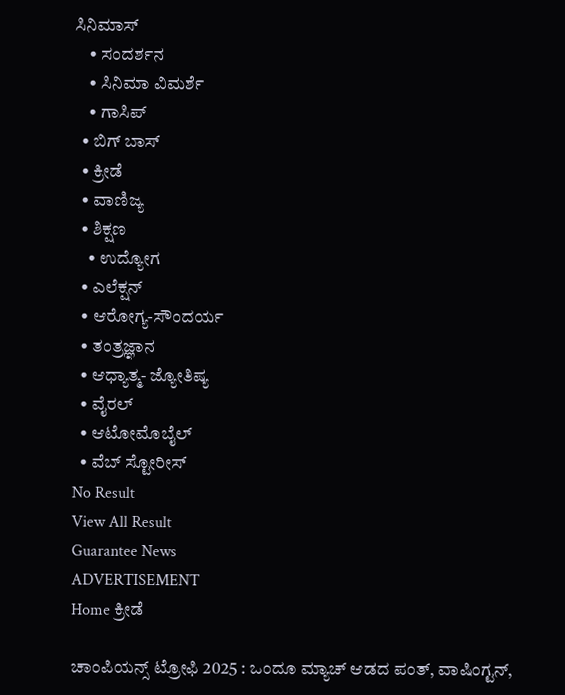ಸಿನಿಮಾಸ್
    • ಸಂದರ್ಶನ
    • ಸಿನಿಮಾ ವಿಮರ್ಶೆ
    • ಗಾಸಿಪ್
  • ಬಿಗ್ ಬಾಸ್
  • ಕ್ರೀಡೆ
  • ವಾಣಿಜ್ಯ
  • ಶಿಕ್ಷಣ
    • ಉದ್ಯೋಗ
  • ಎಲೆಕ್ಷನ್
  • ಆರೋಗ್ಯ-ಸೌಂದರ್ಯ
  • ತಂತ್ರಜ್ಞಾನ
  • ಆಧ್ಯಾತ್ಮ- ಜ್ಯೋತಿಷ್ಯ
  • ವೈರಲ್
  • ಆಟೋಮೊಬೈಲ್
  • ವೆಬ್ ಸ್ಟೋರೀಸ್
No Result
View All Result
Guarantee News
ADVERTISEMENT
Home ಕ್ರೀಡೆ

ಚಾಂಪಿಯನ್ಸ್ ಟ್ರೋಫಿ 2025 : ಒಂದೂ ಮ್ಯಾಚ್ ಆಡದ ಪಂತ್, ವಾಷಿಂಗ್ಟನ್,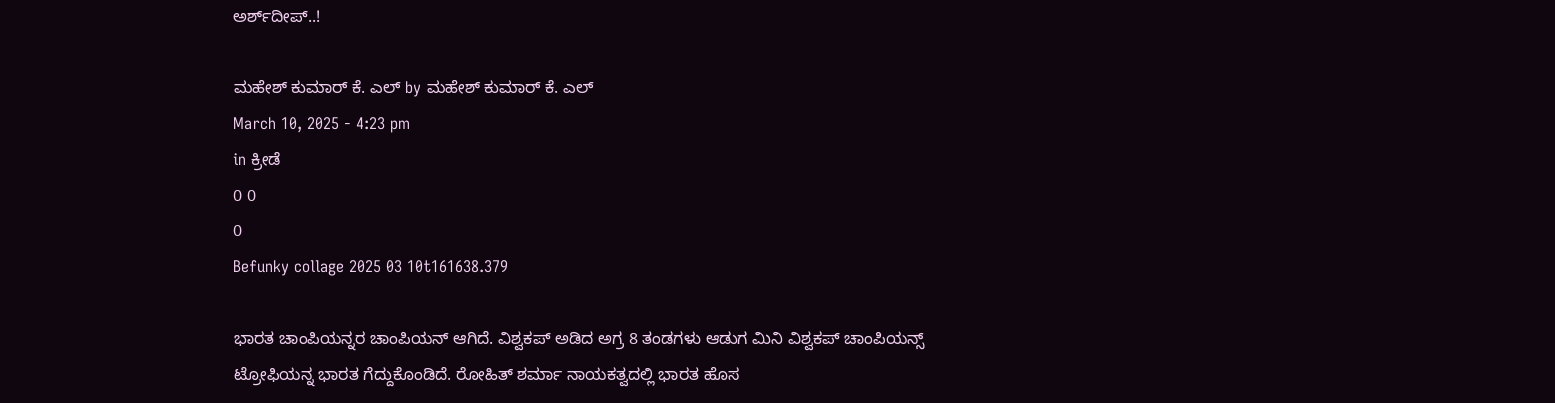ಅರ್ಶ್‌ದೀಪ್..!

ಮಹೇಶ್ ಕುಮಾರ್ ಕೆ. ಎಲ್ by ಮಹೇಶ್ ಕುಮಾರ್ ಕೆ. ಎಲ್
March 10, 2025 - 4:23 pm
in ಕ್ರೀಡೆ
0 0
0
Befunky collage 2025 03 10t161638.379

ಭಾರತ ಚಾಂಪಿಯನ್ನರ ಚಾಂಪಿಯನ್ ಆಗಿದೆ. ವಿಶ್ವಕಪ್ ಅಡಿದ ಅಗ್ರ 8 ತಂಡಗಳು ಆಡುಗ ಮಿನಿ ವಿಶ್ವಕಪ್ ಚಾಂಪಿಯನ್ಸ್ ಟ್ರೋಫಿಯನ್ನ ಭಾರತ ಗೆದ್ದುಕೊಂಡಿದೆ. ರೋಹಿತ್ ಶರ್ಮಾ ನಾಯಕತ್ವದಲ್ಲಿ ಭಾರತ ಹೊಸ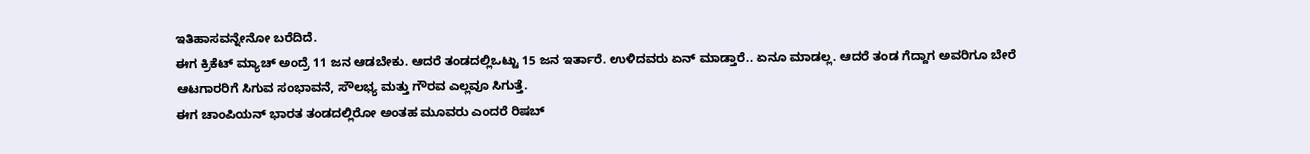ಇತಿಹಾಸವನ್ನೇನೋ ಬರೆದಿದೆ.
ಈಗ ಕ್ರಿಕೆಟ್ ಮ್ಯಾಚ್ ಅಂದ್ರೆ 11 ಜನ ಆಡಬೇಕು. ಆದರೆ ತಂಡದಲ್ಲಿಒಟ್ಟು 15 ಜನ ಇರ್ತಾರೆ. ಉಳಿದವರು ಏನ್ ಮಾಡ್ತಾರೆ.. ಏನೂ ಮಾಡಲ್ಲ. ಆದರೆ ತಂಡ ಗೆದ್ದಾಗ ಅವರಿಗೂ ಬೇರೆ ಆಟಗಾರರಿಗೆ ಸಿಗುವ ಸಂಭಾವನೆ, ಸೌಲಭ್ಯ ಮತ್ತು ಗೌರವ ಎಲ್ಲವೂ ಸಿಗುತ್ತೆ.
ಈಗ ಚಾಂಪಿಯನ್ ಭಾರತ ತಂಡದಲ್ಲಿರೋ ಅಂತಹ ಮೂವರು ಎಂದರೆ ರಿಷಬ್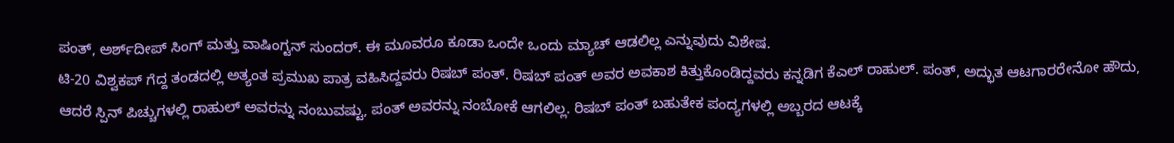ಪಂತ್, ಅರ್ಶ್‌ದೀಪ್ ಸಿಂಗ್ ಮತ್ತು ವಾಷಿಂಗ್ಟನ್ ಸುಂದರ್. ಈ ಮೂವರೂ ಕೂಡಾ ಒಂದೇ ಒಂದು ಮ್ಯಾಚ್ ಆಡಲಿಲ್ಲ ಎನ್ನುವುದು ವಿಶೇಷ.
ಟಿ-20 ವಿಶ್ವಕಪ್ ಗೆದ್ದ ತಂಡದಲ್ಲಿ ಅತ್ಯಂತ ಪ್ರಮುಖ ಪಾತ್ರ ವಹಿಸಿದ್ದವರು ರಿಷಬ್ ಪಂತ್. ರಿಷಬ್ ಪಂತ್ ಅವರ ಅವಕಾಶ ಕಿತ್ತುಕೊಂಡಿದ್ದವರು ಕನ್ನಡಿಗ ಕೆಎಲ್ ರಾಹುಲ್. ಪಂತ್, ಅದ್ಭುತ ಆಟಗಾರರೇನೋ ಹೌದು, ಆದರೆ ಸ್ಪಿನ್ ಪಿಚ್ಚುಗಳಲ್ಲಿ ರಾಹುಲ್ ಅವರನ್ನು ನಂಬುವಷ್ಟು, ಪಂತ್ ಅವರನ್ನು ನಂಬೋಕೆ ಆಗಲಿಲ್ಲ. ರಿಷಬ್ ಪಂತ್ ಬಹುತೇಕ ಪಂದ್ಯಗಳಲ್ಲಿ ಅಬ್ಬರದ ಆಟಕ್ಕೆ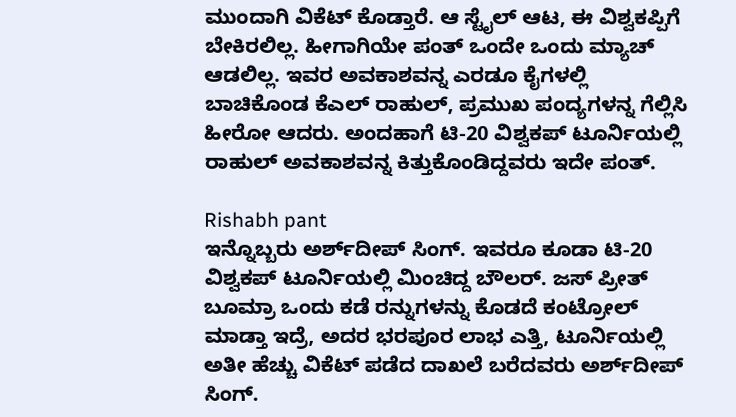ಮುಂದಾಗಿ ವಿಕೆಟ್ ಕೊಡ್ತಾರೆ. ಆ ಸ್ಟೈಲ್ ಆಟ, ಈ ವಿಶ್ವಕಪ್ಪಿಗೆ ಬೇಕಿರಲಿಲ್ಲ. ಹೀಗಾಗಿಯೇ ಪಂತ್ ಒಂದೇ ಒಂದು ಮ್ಯಾಚ್ ಆಡಲಿಲ್ಲ. ಇವರ ಅವಕಾಶವನ್ನ ಎರಡೂ ಕೈಗಳಲ್ಲಿ ಬಾಚಿಕೊಂಡ ಕೆಎಲ್ ರಾಹುಲ್, ಪ್ರಮುಖ ಪಂದ್ಯಗಳನ್ನ ಗೆಲ್ಲಿಸಿ ಹೀರೋ ಆದರು. ಅಂದಹಾಗೆ ಟಿ-20 ವಿಶ್ವಕಪ್ ಟೂರ್ನಿಯಲ್ಲಿ ರಾಹುಲ್ ಅವಕಾಶವನ್ನ ಕಿತ್ತುಕೊಂಡಿದ್ದವರು ಇದೇ ಪಂತ್.

Rishabh pant
ಇನ್ನೊಬ್ಬರು ಅರ್ಶ್‌ದೀಪ್ ಸಿಂಗ್. ಇವರೂ ಕೂಡಾ ಟಿ-20 ವಿಶ್ವಕಪ್ ಟೂರ್ನಿಯಲ್ಲಿ ಮಿಂಚಿದ್ದ ಬೌಲರ್. ಜಸ್ ಪ್ರೀತ್ ಬೂಮ್ರಾ ಒಂದು ಕಡೆ ರನ್ನುಗಳನ್ನು ಕೊಡದೆ ಕಂಟ್ರೋಲ್ ಮಾಡ್ತಾ ಇದ್ರೆ, ಅದರ ಭರಪೂರ ಲಾಭ ಎತ್ತಿ, ಟೂರ್ನಿಯಲ್ಲಿ ಅತೀ ಹೆಚ್ಚು ವಿಕೆಟ್ ಪಡೆದ ದಾಖಲೆ ಬರೆದವರು ಅರ್ಶ್‌ದೀಪ್ ಸಿಂಗ್.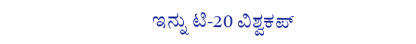ಇನ್ನು ಟಿ-20 ವಿಶ್ವಕಪ್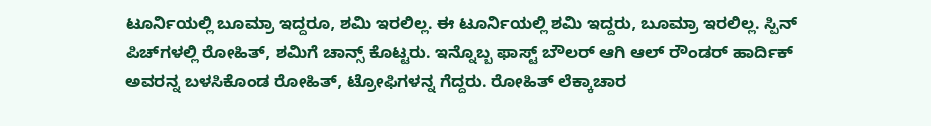ಟೂರ್ನಿಯಲ್ಲಿ ಬೂಮ್ರಾ ಇದ್ದರೂ, ಶಮಿ ಇರಲಿಲ್ಲ. ಈ ಟೂರ್ನಿಯಲ್ಲಿ ಶಮಿ ಇದ್ದರು, ಬೂಮ್ರಾ ಇರಲಿಲ್ಲ. ಸ್ಪಿನ್ ಪಿಚ್‌‌ಗಳಲ್ಲಿ ರೋಹಿತ್, ಶಮಿಗೆ ಚಾನ್ಸ್ ಕೊಟ್ಟರು. ಇನ್ನೊಬ್ಬ ಫಾಸ್ಟ್ ಬೌಲರ್ ಆಗಿ ಆಲ್ ರೌಂಡರ್ ಹಾರ್ದಿಕ್ ಅವರನ್ನ ಬಳಸಿಕೊಂಡ ರೋಹಿತ್, ಟ್ರೋಫಿಗಳನ್ನ ಗೆದ್ದರು. ರೋಹಿತ್ ಲೆಕ್ಕಾಚಾರ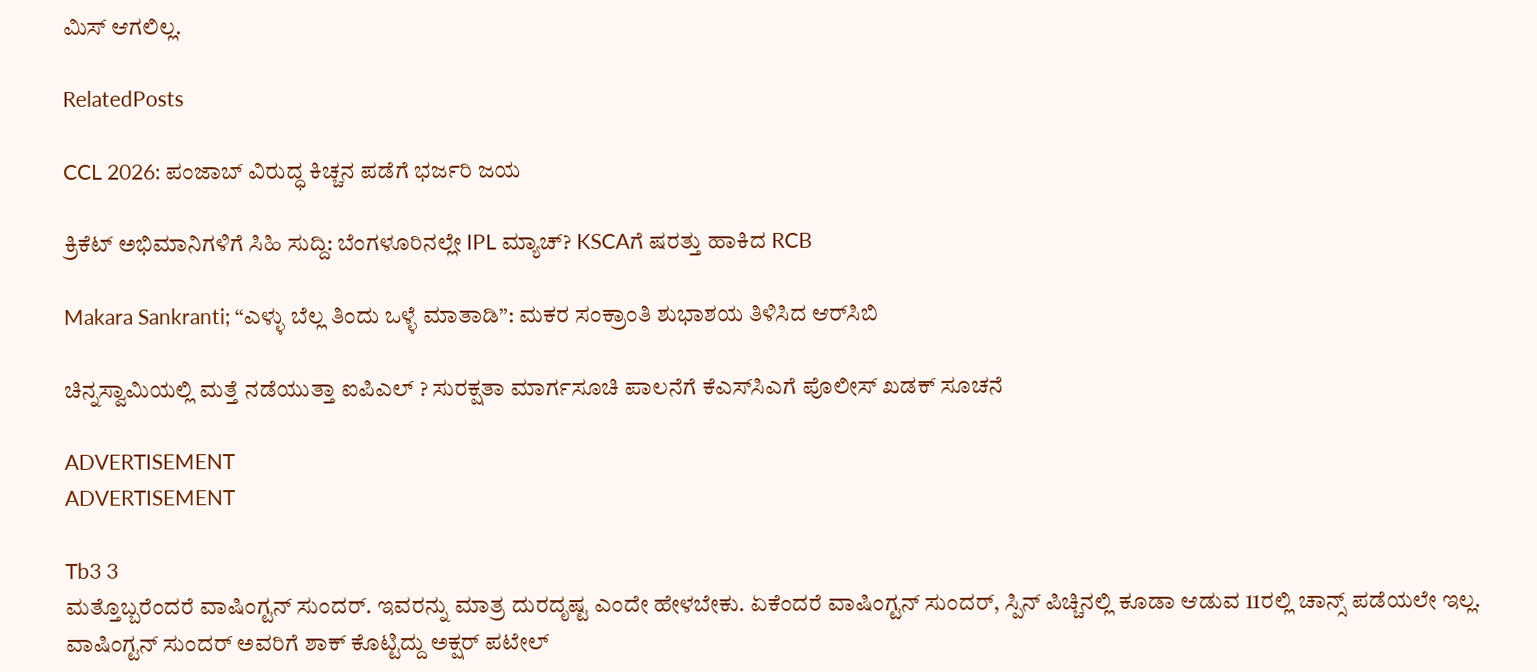ಮಿಸ್ ಆಗಲಿಲ್ಲ.

RelatedPosts

CCL 2026: ಪಂಜಾಬ್ ವಿರುದ್ಧ ಕಿಚ್ಚನ‌ ಪಡೆಗೆ ಭರ್ಜರಿ ಜಯ

ಕ್ರಿಕೆಟ್ ಅಭಿಮಾನಿಗಳಿಗೆ ಸಿಹಿ ಸುದ್ದಿ: ಬೆಂಗಳೂರಿನಲ್ಲೇ IPL ಮ್ಯಾಚ್? KSCAಗೆ ಷರತ್ತು ಹಾಕಿದ RCB

Makara Sankranti; “ಎಳ್ಳು ಬೆಲ್ಲ ತಿಂದು ಒಳ್ಳೆ ಮಾತಾಡಿ”: ಮಕರ ಸಂಕ್ರಾಂತಿ ಶುಭಾಶಯ ತಿಳಿಸಿದ ಆರ್‌ಸಿಬಿ

ಚಿನ್ನಸ್ವಾಮಿಯಲ್ಲಿ ಮತ್ತೆ ನಡೆಯುತ್ತಾ ಐಪಿಎಲ್ ? ಸುರಕ್ಷತಾ ಮಾರ್ಗಸೂಚಿ ಪಾಲನೆಗೆ ಕೆಎಸ್‌ಸಿಎಗೆ ಪೊಲೀಸ್ ಖಡಕ್ ಸೂಚನೆ

ADVERTISEMENT
ADVERTISEMENT

Tb3 3
ಮತ್ತೊಬ್ಬರೆಂದರೆ ವಾಷಿಂಗ್ಟನ್ ಸುಂದರ್. ಇವರನ್ನು ಮಾತ್ರ ದುರದೃಷ್ಟ ಎಂದೇ ಹೇಳಬೇಕು. ಏಕೆಂದರೆ ವಾಷಿಂಗ್ಟನ್ ಸುಂದರ್, ಸ್ಪಿನ್ ಪಿಚ್ಚಿನಲ್ಲಿ ಕೂಡಾ ಆಡುವ 11ರಲ್ಲಿ ಚಾನ್ಸ್ ಪಡೆಯಲೇ ಇಲ್ಲ. ವಾಷಿಂಗ್ಟನ್ ಸುಂದರ್ ಅವರಿಗೆ ಶಾಕ್ ಕೊಟ್ಟಿದ್ದು ಅಕ್ಷರ್ ಪಟೇಲ್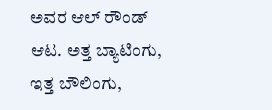ಅವರ ಆಲ್ ರೌಂಡ್ ಆಟ. ಅತ್ತ ಬ್ಯಾಟಿಂಗು, ಇತ್ತ ಬೌಲಿಂಗು,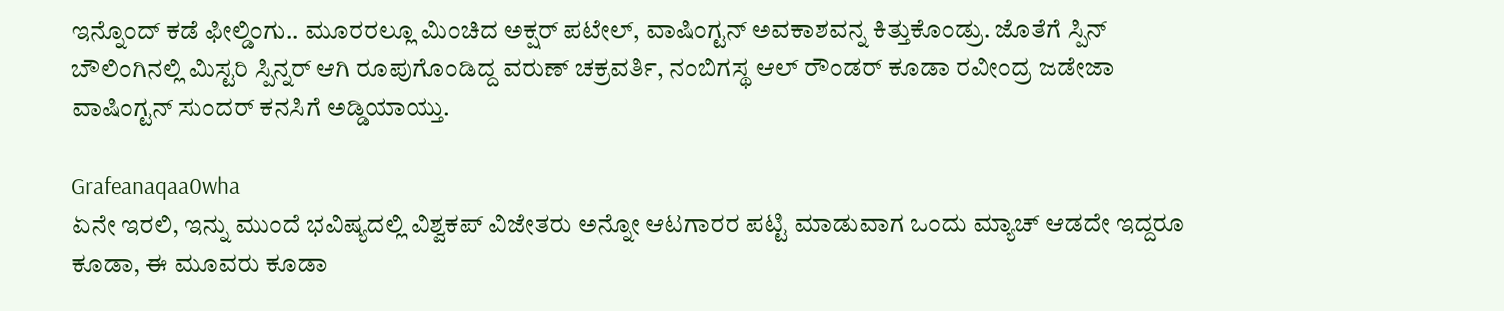ಇನ್ನೊಂದ್ ಕಡೆ ಫೀಲ್ಡಿಂಗು.. ಮೂರರಲ್ಲೂ ಮಿಂಚಿದ ಅಕ್ಷರ್ ಪಟೇಲ್, ವಾಷಿಂಗ್ಟನ್ ಅವಕಾಶವನ್ನ ಕಿತ್ತುಕೊಂಡ್ರು. ಜೊತೆಗೆ ಸ್ಪಿನ್ ಬೌಲಿಂಗಿನಲ್ಲಿ ಮಿಸ್ಟರಿ ಸ್ಪಿನ್ನರ್ ಆಗಿ ರೂಪುಗೊಂಡಿದ್ದ ವರುಣ್ ಚಕ್ರವರ್ತಿ, ನಂಬಿಗಸ್ಥ ಆಲ್ ರೌಂಡರ್ ಕೂಡಾ ರವೀಂದ್ರ ಜಡೇಜಾ ವಾಷಿಂಗ್ಟನ್ ಸುಂದರ್ ಕನಸಿಗೆ ಅಡ್ಡಿಯಾಯ್ತು.

Grafeanaqaa0wha
ಏನೇ ಇರಲಿ, ಇನ್ನು ಮುಂದೆ ಭವಿಷ್ಯದಲ್ಲಿ ವಿಶ್ವಕಪ್ ವಿಜೇತರು ಅನ್ನೋ ಆಟಗಾರರ ಪಟ್ಟಿ ಮಾಡುವಾಗ ಒಂದು ಮ್ಯಾಚ್ ಆಡದೇ ಇದ್ದರೂ ಕೂಡಾ, ಈ ಮೂವರು ಕೂಡಾ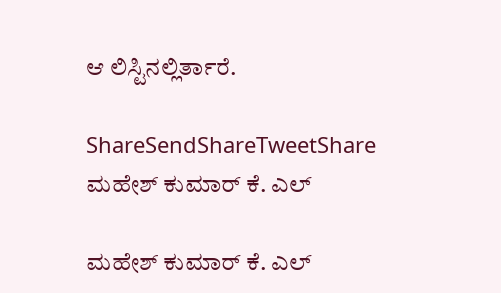ಆ ಲಿಸ್ಟಿನಲ್ಲಿರ್ತಾರೆ.

ShareSendShareTweetShare
ಮಹೇಶ್ ಕುಮಾರ್ ಕೆ. ಎಲ್

ಮಹೇಶ್ ಕುಮಾರ್ ಕೆ. ಎಲ್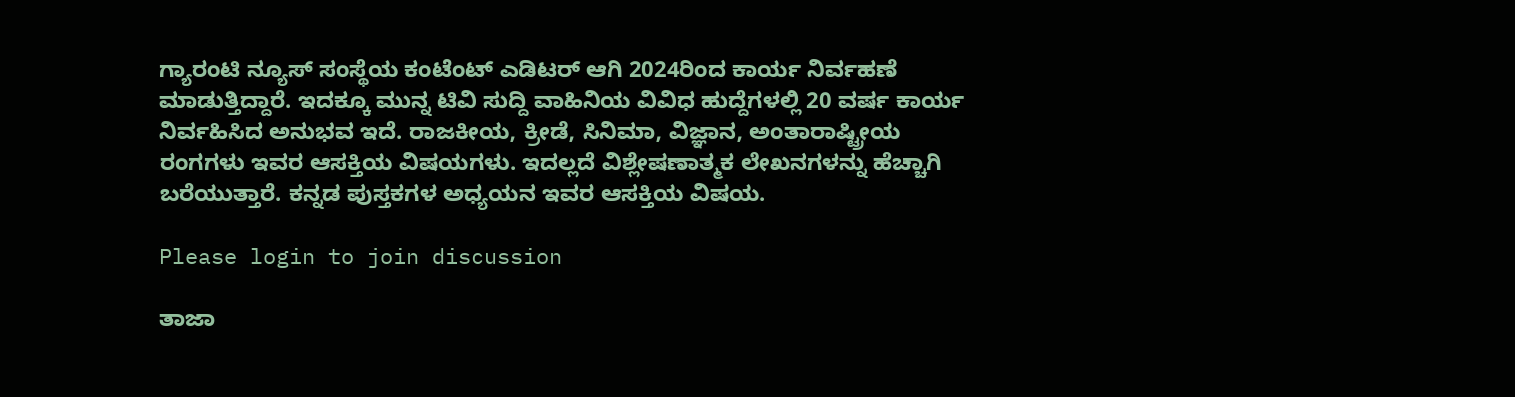ಗ್ಯಾರಂಟಿ ನ್ಯೂಸ್ ಸಂಸ್ಥೆಯ ಕಂಟೆಂಟ್ ಎಡಿಟರ್ ಆಗಿ 2024ರಿಂದ ಕಾರ್ಯ ನಿರ್ವಹಣೆ ಮಾಡುತ್ತಿದ್ದಾರೆ. ಇದಕ್ಕೂ ಮುನ್ನ ಟಿವಿ ಸುದ್ದಿ ವಾಹಿನಿಯ ವಿವಿಧ ಹುದ್ದೆಗಳಲ್ಲಿ 20 ವರ್ಷ ಕಾರ್ಯ ನಿರ್ವಹಿಸಿದ ಅನುಭವ ಇದೆ. ರಾಜಕೀಯ, ಕ್ರೀಡೆ, ಸಿನಿಮಾ, ವಿಜ್ಞಾನ, ಅಂತಾರಾಷ್ಟ್ರೀಯ ರಂಗಗಳು ಇವರ ಆಸಕ್ತಿಯ ವಿಷಯಗಳು. ಇದಲ್ಲದೆ ವಿಶ್ಲೇಷಣಾತ್ಮಕ ಲೇಖನಗಳನ್ನು ಹೆಚ್ಚಾಗಿ ಬರೆಯುತ್ತಾರೆ. ಕನ್ನಡ ಪುಸ್ತಕಗಳ ಅಧ್ಯಯನ ಇವರ ಆಸಕ್ತಿಯ ವಿಷಯ.

Please login to join discussion

ತಾಜಾ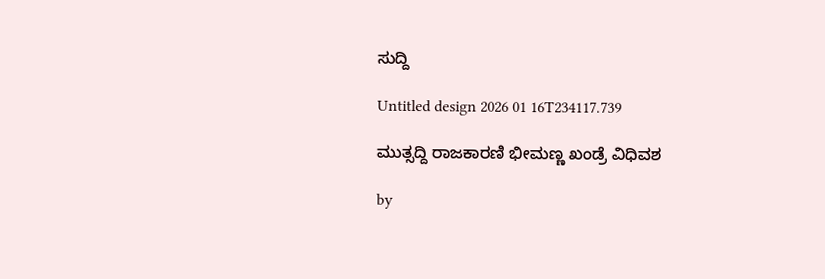ಸುದ್ದಿ

Untitled design 2026 01 16T234117.739

ಮುತ್ಸದ್ದಿ ರಾಜಕಾರಣಿ ಭೀಮಣ್ಣ ಖಂಡ್ರೆ ವಿಧಿವಶ

by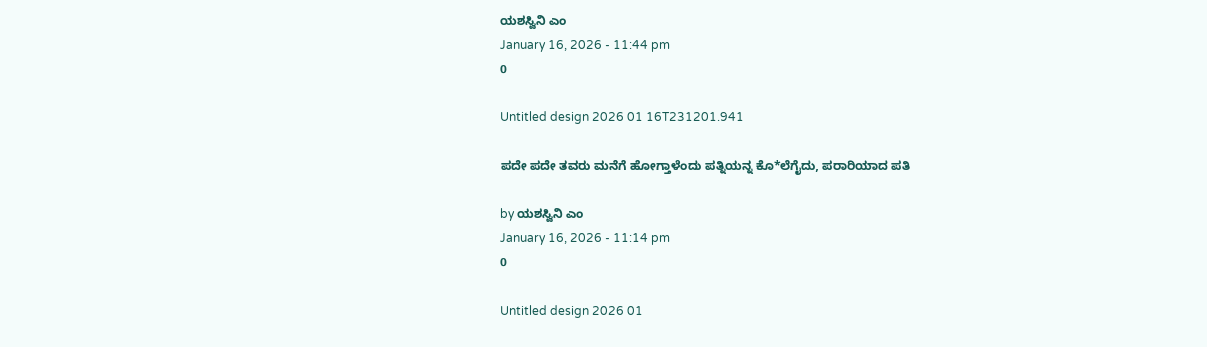ಯಶಸ್ವಿನಿ ಎಂ
January 16, 2026 - 11:44 pm
0

Untitled design 2026 01 16T231201.941

ಪದೇ ಪದೇ ತವರು ಮನೆಗೆ ಹೋಗ್ತಾಳೆಂದು ಪತ್ನಿಯನ್ನ ಕೊ*ಲೆಗೈದು, ಪರಾರಿಯಾದ ಪತಿ

by ಯಶಸ್ವಿನಿ ಎಂ
January 16, 2026 - 11:14 pm
0

Untitled design 2026 01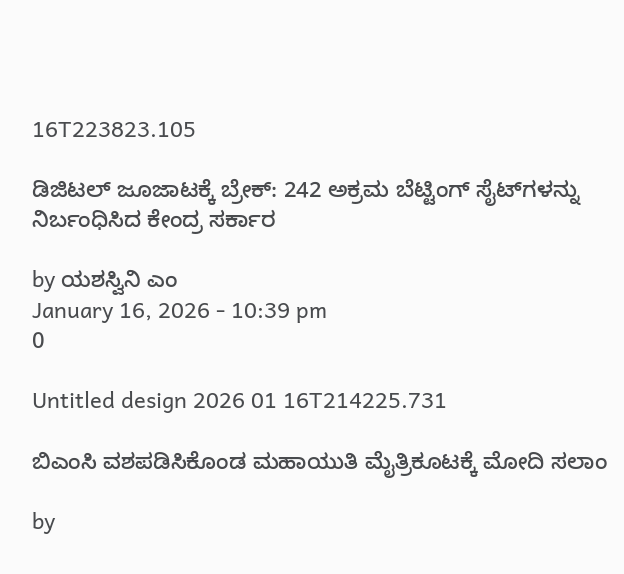16T223823.105

ಡಿಜಿಟಲ್ ಜೂಜಾಟಕ್ಕೆ ಬ್ರೇಕ್: 242 ಅಕ್ರಮ ಬೆಟ್ಟಿಂಗ್ ಸೈಟ್‌ಗಳನ್ನು ನಿರ್ಬಂಧಿಸಿದ ಕೇಂದ್ರ ಸರ್ಕಾರ

by ಯಶಸ್ವಿನಿ ಎಂ
January 16, 2026 - 10:39 pm
0

Untitled design 2026 01 16T214225.731

ಬಿಎಂಸಿ ವಶಪಡಿಸಿಕೊಂಡ ಮಹಾಯುತಿ ಮೈತ್ರಿಕೂಟಕ್ಕೆ ಮೋದಿ ಸಲಾಂ

by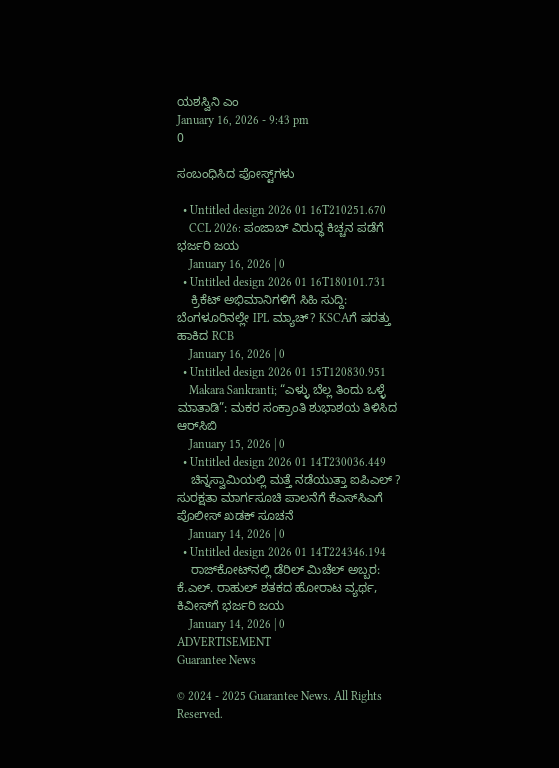ಯಶಸ್ವಿನಿ ಎಂ
January 16, 2026 - 9:43 pm
0

ಸಂಬಂಧಿಸಿದ ಪೋಸ್ಟ್‌ಗಳು

  • Untitled design 2026 01 16T210251.670
    CCL 2026: ಪಂಜಾಬ್ ವಿರುದ್ಧ ಕಿಚ್ಚನ‌ ಪಡೆಗೆ ಭರ್ಜರಿ ಜಯ
    January 16, 2026 | 0
  • Untitled design 2026 01 16T180101.731
    ಕ್ರಿಕೆಟ್ ಅಭಿಮಾನಿಗಳಿಗೆ ಸಿಹಿ ಸುದ್ದಿ: ಬೆಂಗಳೂರಿನಲ್ಲೇ IPL ಮ್ಯಾಚ್? KSCAಗೆ ಷರತ್ತು ಹಾಕಿದ RCB
    January 16, 2026 | 0
  • Untitled design 2026 01 15T120830.951
    Makara Sankranti; “ಎಳ್ಳು ಬೆಲ್ಲ ತಿಂದು ಒಳ್ಳೆ ಮಾತಾಡಿ”: ಮಕರ ಸಂಕ್ರಾಂತಿ ಶುಭಾಶಯ ತಿಳಿಸಿದ ಆರ್‌ಸಿಬಿ
    January 15, 2026 | 0
  • Untitled design 2026 01 14T230036.449
    ಚಿನ್ನಸ್ವಾಮಿಯಲ್ಲಿ ಮತ್ತೆ ನಡೆಯುತ್ತಾ ಐಪಿಎಲ್ ? ಸುರಕ್ಷತಾ ಮಾರ್ಗಸೂಚಿ ಪಾಲನೆಗೆ ಕೆಎಸ್‌ಸಿಎಗೆ ಪೊಲೀಸ್ ಖಡಕ್ ಸೂಚನೆ
    January 14, 2026 | 0
  • Untitled design 2026 01 14T224346.194
    ರಾಜ್‌ಕೋಟ್‌ನಲ್ಲಿ ಡೆರಿಲ್ ಮಿಚೆಲ್ ಅಬ್ಬರ: ಕೆ.ಎಲ್. ರಾಹುಲ್ ಶತಕದ ಹೋರಾಟ ವ್ಯರ್ಥ, ಕಿವೀಸ್‌ಗೆ ಭರ್ಜರಿ ಜಯ
    January 14, 2026 | 0
ADVERTISEMENT
Guarantee News

© 2024 - 2025 Guarantee News. All Rights Reserved.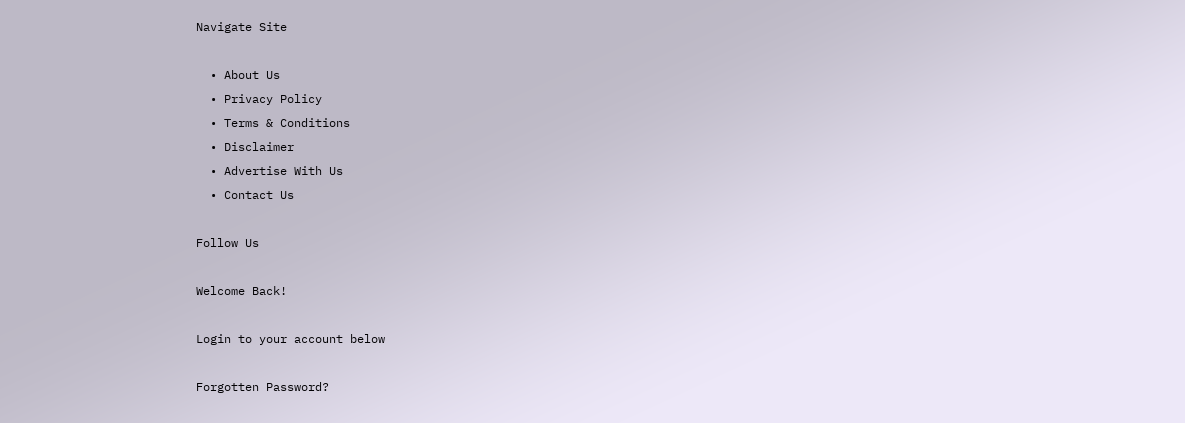Navigate Site

  • About Us
  • Privacy Policy
  • Terms & Conditions
  • Disclaimer
  • Advertise With Us
  • Contact Us

Follow Us

Welcome Back!

Login to your account below

Forgotten Password?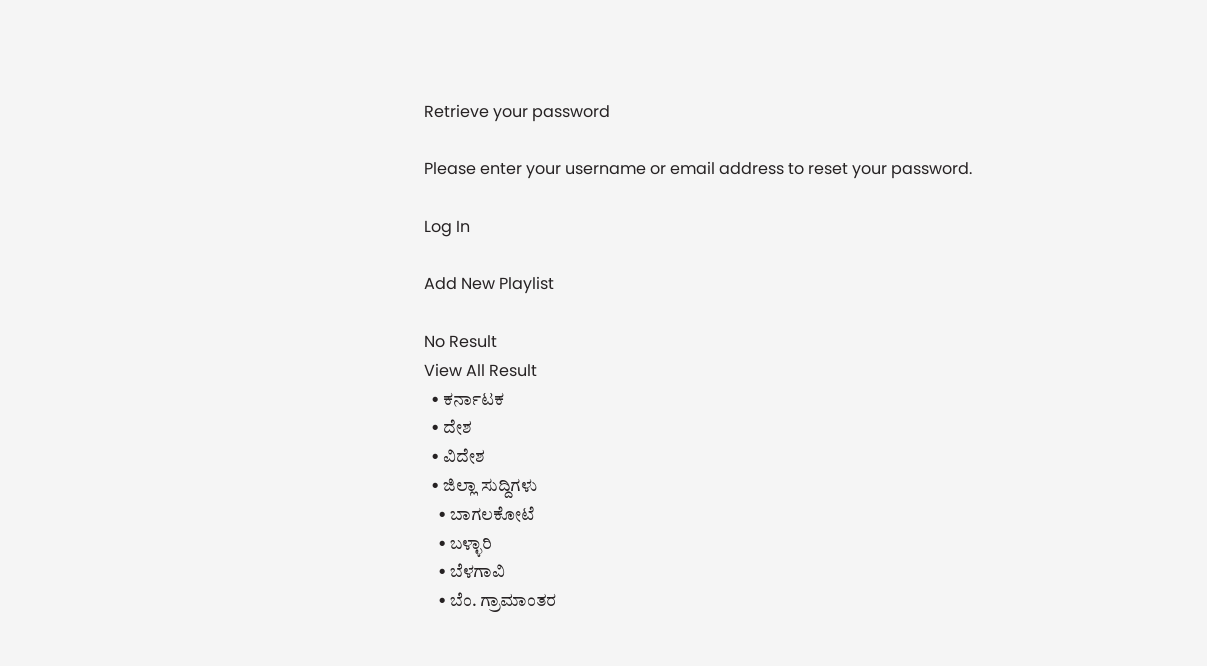Retrieve your password

Please enter your username or email address to reset your password.

Log In

Add New Playlist

No Result
View All Result
  • ಕರ್ನಾಟಕ
  • ದೇಶ
  • ವಿದೇಶ
  • ಜಿಲ್ಲಾ ಸುದ್ದಿಗಳು
    • ಬಾಗಲಕೋಟೆ
    • ಬಳ್ಳಾರಿ
    • ಬೆಳಗಾವಿ
    • ಬೆಂ. ಗ್ರಾಮಾಂತರ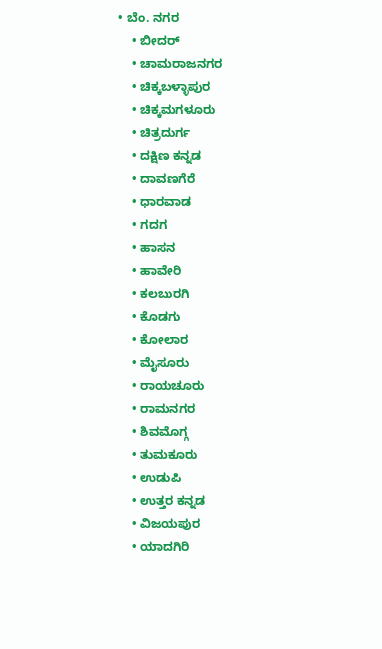• ಬೆಂ. ನಗರ
    • ಬೀದರ್
    • ಚಾಮರಾಜನಗರ
    • ಚಿಕ್ಕಬಳ್ಳಾಪುರ
    • ಚಿಕ್ಕಮಗಳೂರು
    • ಚಿತ್ರದುರ್ಗ
    • ದಕ್ಷಿಣ ಕನ್ನಡ
    • ದಾವಣಗೆರೆ
    • ಧಾರವಾಡ
    • ಗದಗ
    • ಹಾಸನ
    • ಹಾವೇರಿ
    • ಕಲಬುರಗಿ
    • ಕೊಡಗು
    • ಕೋಲಾರ
    • ಮೈಸೂರು
    • ರಾಯಚೂರು
    • ರಾಮನಗರ
    • ಶಿವಮೊಗ್ಗ
    • ತುಮಕೂರು
    • ಉಡುಪಿ
    • ಉತ್ತರ ಕನ್ನಡ
    • ವಿಜಯಪುರ
    • ಯಾದಗಿರಿ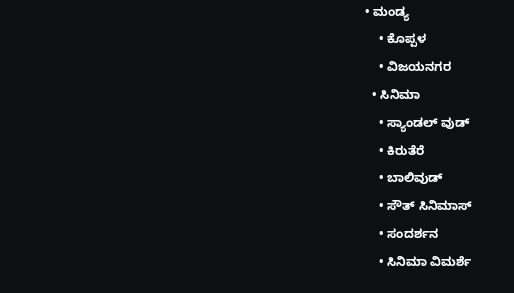• ಮಂಡ್ಯ
    • ಕೊಪ್ಪಳ
    • ವಿಜಯನಗರ
  • ಸಿನಿಮಾ
    • ಸ್ಯಾಂಡಲ್ ವುಡ್
    • ಕಿರುತೆರೆ
    • ಬಾಲಿವುಡ್
    • ಸೌತ್ ಸಿನಿಮಾಸ್
    • ಸಂದರ್ಶನ
    • ಸಿನಿಮಾ ವಿಮರ್ಶೆ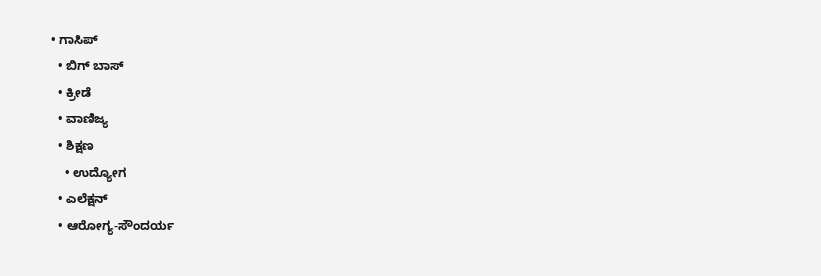• ಗಾಸಿಪ್
  • ಬಿಗ್ ಬಾಸ್
  • ಕ್ರೀಡೆ
  • ವಾಣಿಜ್ಯ
  • ಶಿಕ್ಷಣ
    • ಉದ್ಯೋಗ
  • ಎಲೆಕ್ಷನ್
  • ಆರೋಗ್ಯ-ಸೌಂದರ್ಯ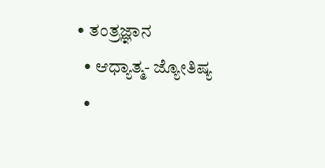• ತಂತ್ರಜ್ಞಾನ
  • ಆಧ್ಯಾತ್ಮ- ಜ್ಯೋತಿಷ್ಯ
  •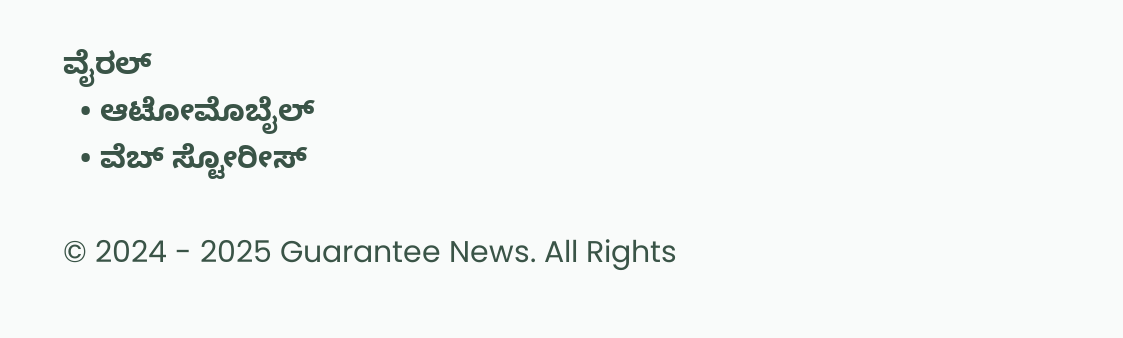ವೈರಲ್
  • ಆಟೋಮೊಬೈಲ್
  • ವೆಬ್ ಸ್ಟೋರೀಸ್

© 2024 - 2025 Guarantee News. All Rights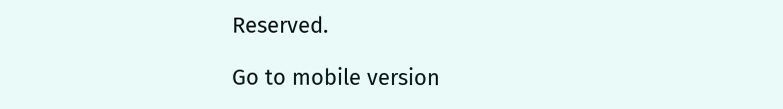Reserved.

Go to mobile version